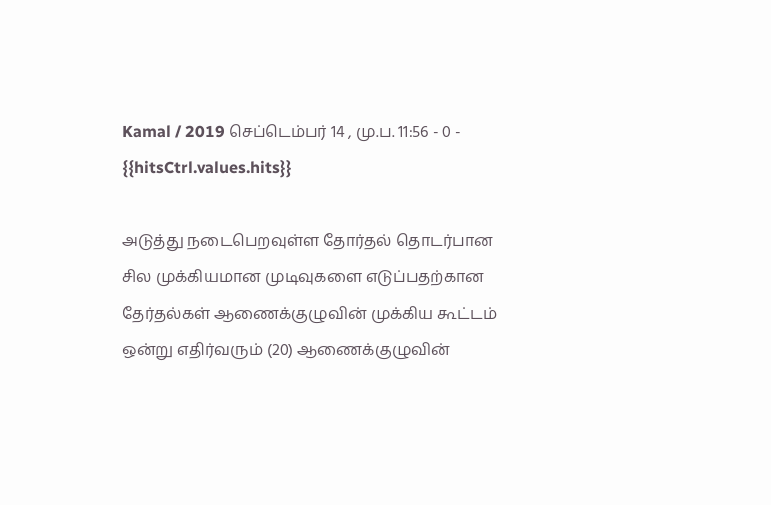Kamal / 2019 செப்டெம்பர் 14 , மு.ப. 11:56 - 0 - {{hitsCtrl.values.hits}}

அடுத்து நடைபெறவுள்ள தோர்தல் தொடர்பான சில முக்கியமான முடிவுகளை எடுப்பதற்கான தேர்தல்கள் ஆணைக்குழுவின் முக்கிய கூட்டம் ஒன்று எதிர்வரும் (20) ஆணைக்குழுவின்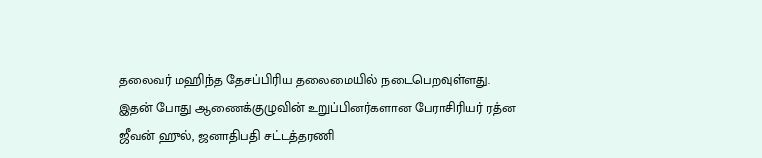தலைவர் மஹிந்த தேசப்பிரிய தலைமையில் நடைபெறவுள்ளது.
இதன் போது ஆணைக்குழுவின் உறுப்பினர்களான பேராசிரியர் ரத்ன ஜீவன் ஹுல், ஜனாதிபதி சட்டத்தரணி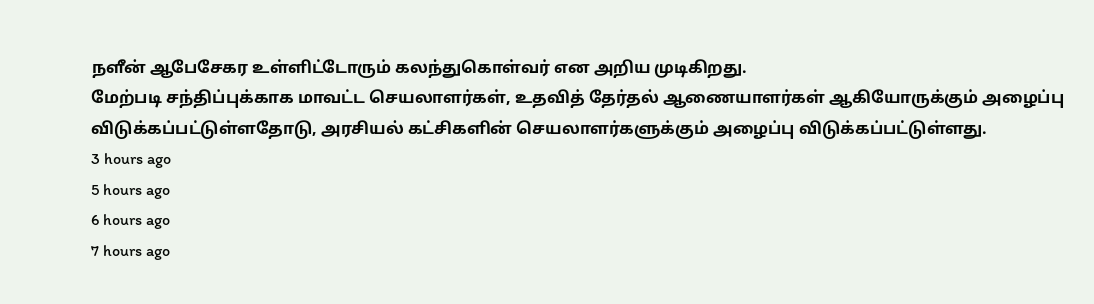நளீன் ஆபேசேகர உள்ளிட்டோரும் கலந்துகொள்வர் என அறிய முடிகிறது.
மேற்படி சந்திப்புக்காக மாவட்ட செயலாளர்கள், உதவித் தேர்தல் ஆணையாளர்கள் ஆகியோருக்கும் அழைப்பு விடுக்கப்பட்டுள்ளதோடு, அரசியல் கட்சிகளின் செயலாளர்களுக்கும் அழைப்பு விடுக்கப்பட்டுள்ளது.
3 hours ago
5 hours ago
6 hours ago
7 hours ago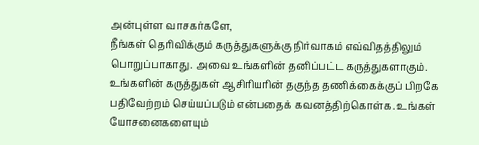அன்புள்ள வாசகர்களே,
நீங்கள் தெரிவிக்கும் கருத்துகளுக்கு நிர்வாகம் எவ்விதத்திலும் பொறுப்பாகாது. அவை உங்களின் தனிப்பட்ட கருத்துகளாகும். உங்களின் கருத்துகள் ஆசிரியரின் தகுந்த தணிக்கைக்குப் பிறகே பதிவேற்றம் செய்யப்படும் என்பதைக் கவனத்திற்கொள்க. உங்கள் யோசனைகளையும்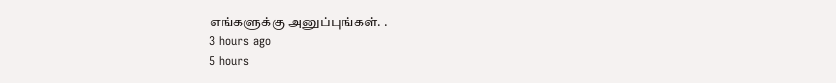எங்களுக்கு அனுப்புங்கள். .
3 hours ago
5 hours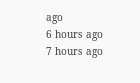ago
6 hours ago
7 hours ago